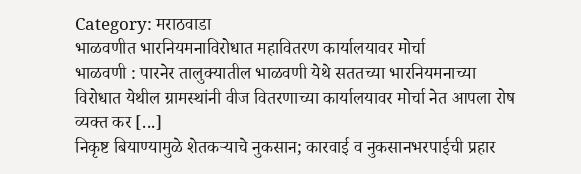Category: मराठवाडा
भाळवणीत भारनियमनाविरोधात महावितरण कार्यालयावर मोर्चा
भाळवणी : पारनेर तालुक्यातील भाळवणी येथे सततच्या भारनियमनाच्या विरोधात येथील ग्रामस्थांनी वीज वितरणाच्या कार्यालयावर मोर्चा नेत आपला रोष व्यक्त कर [...]
निकृष्ट बियाण्यामुळे शेतकऱ्याचे नुकसान; कारवाई व नुकसानभरपाईची प्रहार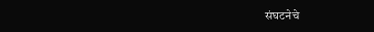संघटनेचे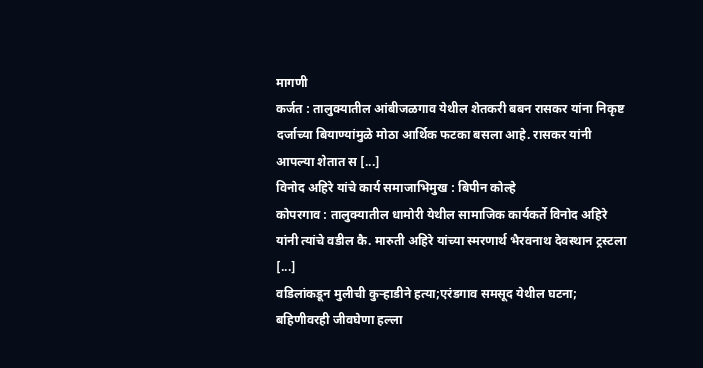मागणी
कर्जत : तालुक्यातील आंबीजळगाव येथील शेतकरी बबन रासकर यांना निकृष्ट दर्जाच्या बियाण्यांमुळे मोठा आर्थिक फटका बसला आहे. रासकर यांनी आपल्या शेतात स [...]
विनोद अहिरे यांचे कार्य समाजाभिमुख : बिपीन कोल्हे
कोपरगाव : तालुक्यातील धामोरी येथील सामाजिक कार्यकर्ते विनोद अहिरे यांनी त्यांचे वडील कै. मारुती अहिरे यांच्या स्मरणार्थ भैरवनाथ देवस्थान ट्रस्टला [...]
वडिलांकडून मुलीची कुऱ्हाडीने हत्या;एरंडगाव समसूद येथील घटना; बहिणीवरही जीवघेणा हल्ला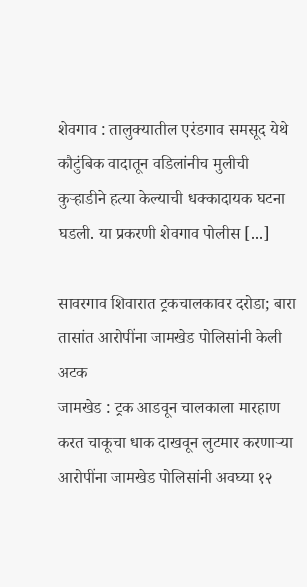शेवगाव : तालुक्यातील एरंडगाव समसूद येथे कौटुंबिक वादातून वडिलांनीच मुलीची कुऱ्हाडीने हत्या केल्याची धक्कादायक घटना घडली. या प्रकरणी शेवगाव पोलीस [...]

सावरगाव शिवारात ट्रकचालकावर दरोडा; बारा तासांत आरोपींना जामखेड पोलिसांनी केली अटक
जामखेड : ट्रक आडवून चालकाला मारहाण करत चाकूचा धाक दाखवून लुटमार करणाऱ्या आरोपींना जामखेड पोलिसांनी अवघ्या १२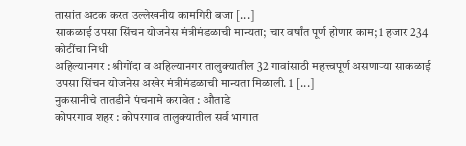तासांत अटक करत उल्लेखनीय कामगिरी बजा [...]
साकळाई उपसा सिंचन योजनेस मंत्रीमंडळाची मान्यता; चार वर्षांत पूर्ण होणार काम; 1 हजार 234 कोटींचा निधी
अहिल्यानगर : श्रीगोंदा व अहिल्यानगर तालुक्यातील 32 गावांसाठी महत्त्वपूर्ण असणाऱ्या साकळाई उपसा सिंचन योजनेस अखेर मंत्रीमंडळाची मान्यता मिळाली. 1 [...]
नुकसानीचे तातडीने पंचनामे करावेत : औताडे
कोपरगाव शहर : कोपरगाव तालुक्यातील सर्व भागात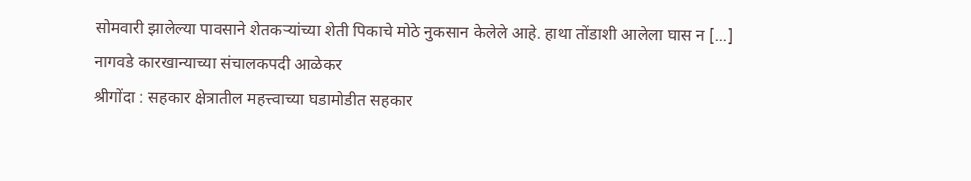सोमवारी झालेल्या पावसाने शेतकऱ्यांच्या शेती पिकाचे मोठे नुकसान केलेले आहे. हाथा तोंडाशी आलेला घास न [...]
नागवडे कारखान्याच्या संचालकपदी आळेकर
श्रीगोंदा : सहकार क्षेत्रातील महत्त्वाच्या घडामोडीत सहकार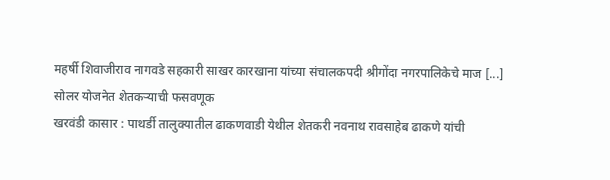महर्षी शिवाजीराव नागवडे सहकारी साखर कारखाना यांच्या संचालकपदी श्रीगोंदा नगरपालिकेचे माज [...]
सोलर योजनेत शेतकऱ्याची फसवणूक
खरवंडी कासार : पाथर्डी तालुक्यातील ढाकणवाडी येथील शेतकरी नवनाथ रावसाहेब ढाकणे यांची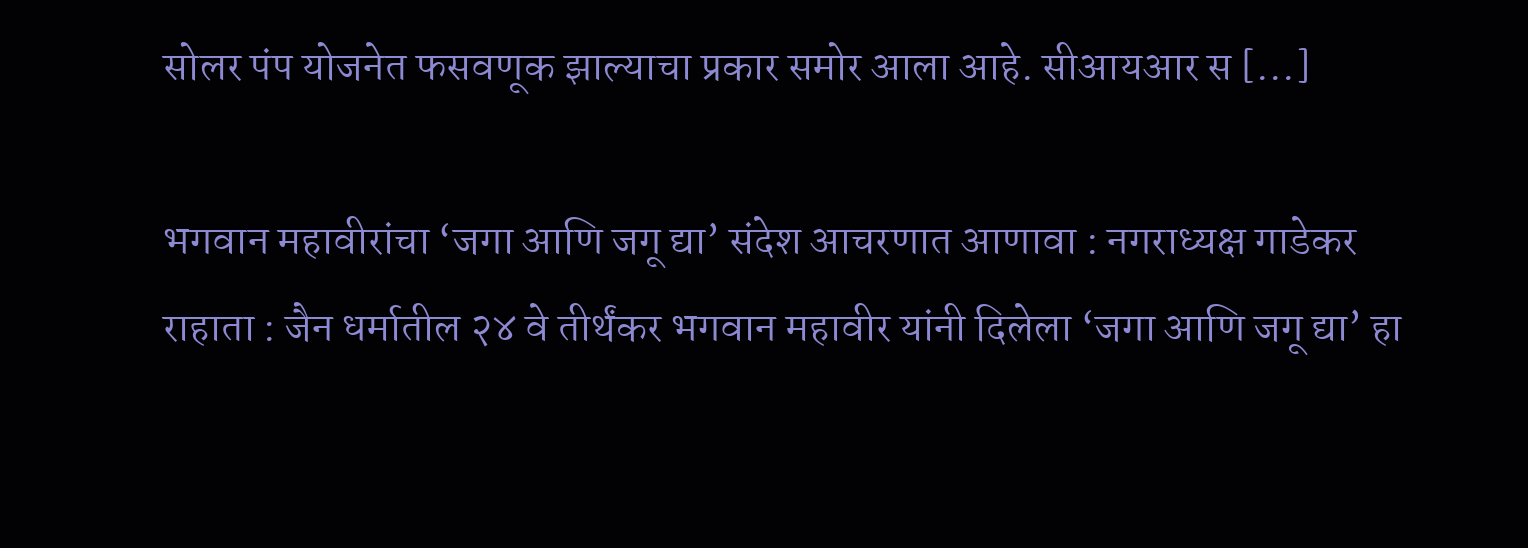सोलर पंप योजनेत फसवणूक झाल्याचा प्रकार समोर आला आहे. सीआयआर स [...]

भगवान महावीरांचा ‘जगा आणि जगू द्या’ संदेश आचरणात आणावा : नगराध्यक्ष गाडेकर
राहाता : जैन धर्मातील २४ वे तीर्थंकर भगवान महावीर यांनी दिलेला ‘जगा आणि जगू द्या’ हा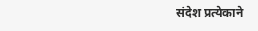संदेश प्रत्येकाने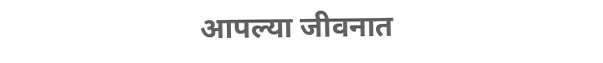आपल्या जीवनात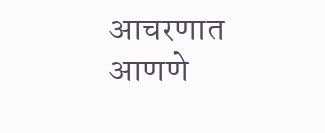आचरणात आणणे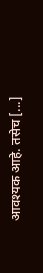आवश्यक आहे. तसेच [...]